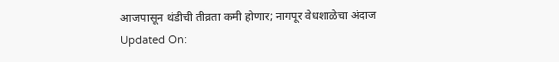आजपासून थंडीची तीव्रता कमी होणार; नागपूर वेधशाळेचा अंदाज
Updated On: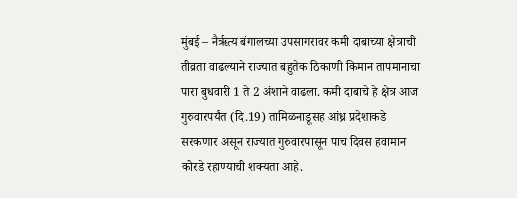मुंबई – नैर्ऋत्य बंगालच्या उपसागरावर कमी दाबाच्या क्षेत्राची तीव्रता वाढल्याने राज्यात बहुतेक ठिकाणी किमान तापमानाचा पारा बुधवारी 1 ते 2 अंशाने वाढला. कमी दाबाचे हे क्षेत्र आज गुरुवारपर्यंत (दि.19) तामिळनाडूसह आंध्र प्रदेशाकडे सरकणार असून राज्यात गुरुवारपासून पाच दिवस हवामान कोरडे रहाण्याची शक्यता आहे.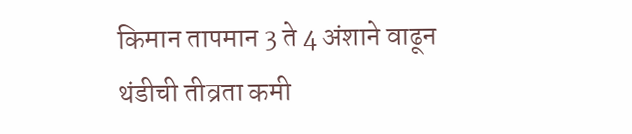किमान तापमान 3 ते 4 अंशाने वाढून थंडीची तीव्रता कमी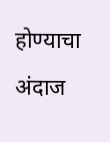होण्याचा अंदाज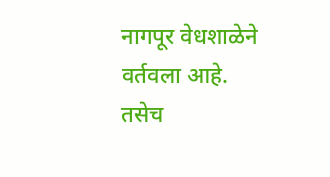नागपूर वेधशाळेने वर्तवला आहे. तसेच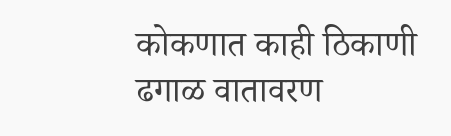कोकणात काही ठिकाणी ढगाळ वातावरण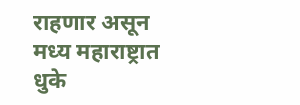राहणार असून मध्य महाराष्ट्रात धुके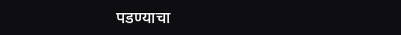पडण्याचा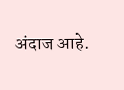अंदाज आहे.